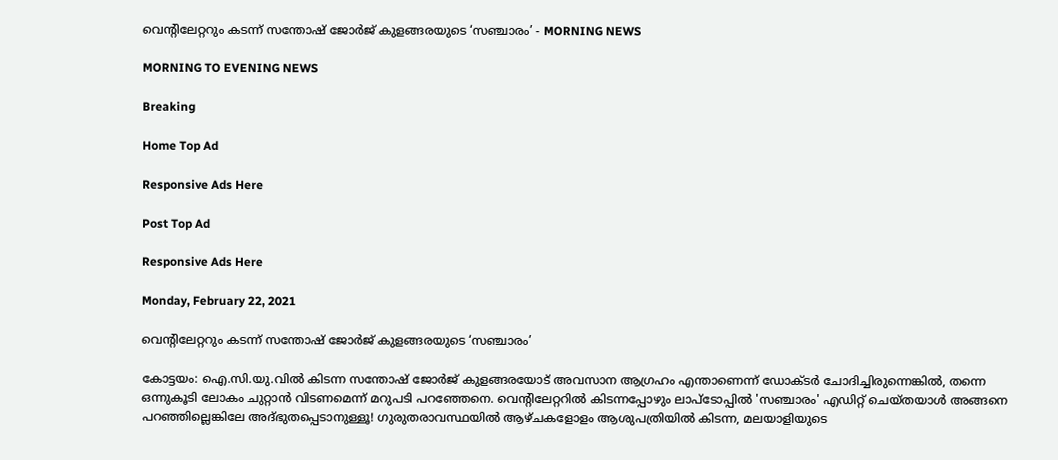വെന്റിലേറ്ററും കടന്ന് സന്തോഷ് ജോർജ് കുളങ്ങരയുടെ ‘സഞ്ചാരം’ - MORNING NEWS

MORNING TO EVENING NEWS

Breaking

Home Top Ad

Responsive Ads Here

Post Top Ad

Responsive Ads Here

Monday, February 22, 2021

വെന്റിലേറ്ററും കടന്ന് സന്തോഷ് ജോർജ് കുളങ്ങരയുടെ ‘സഞ്ചാരം’

കോട്ടയം: ഐ.സി.യു.വിൽ കിടന്ന സന്തോഷ് ജോർജ് കുളങ്ങരയോട് അവസാന ആഗ്രഹം എന്താണെന്ന് ഡോക്ടർ ചോദിച്ചിരുന്നെങ്കിൽ, തന്നെ ഒന്നുകൂടി ലോകം ചുറ്റാൻ വിടണമെന്ന് മറുപടി പറഞ്ഞേനെ. വെന്റിലേറ്ററിൽ കിടന്നപ്പോഴും ലാപ്ടോപ്പിൽ 'സഞ്ചാരം' എഡിറ്റ് ചെയ്തയാൾ അങ്ങനെ പറഞ്ഞില്ലെങ്കിലേ അദ്ഭുതപ്പെടാനുള്ളൂ! ഗുരുതരാവസ്ഥയിൽ ആഴ്ചകളോളം ആശുപത്രിയിൽ കിടന്ന, മലയാളിയുടെ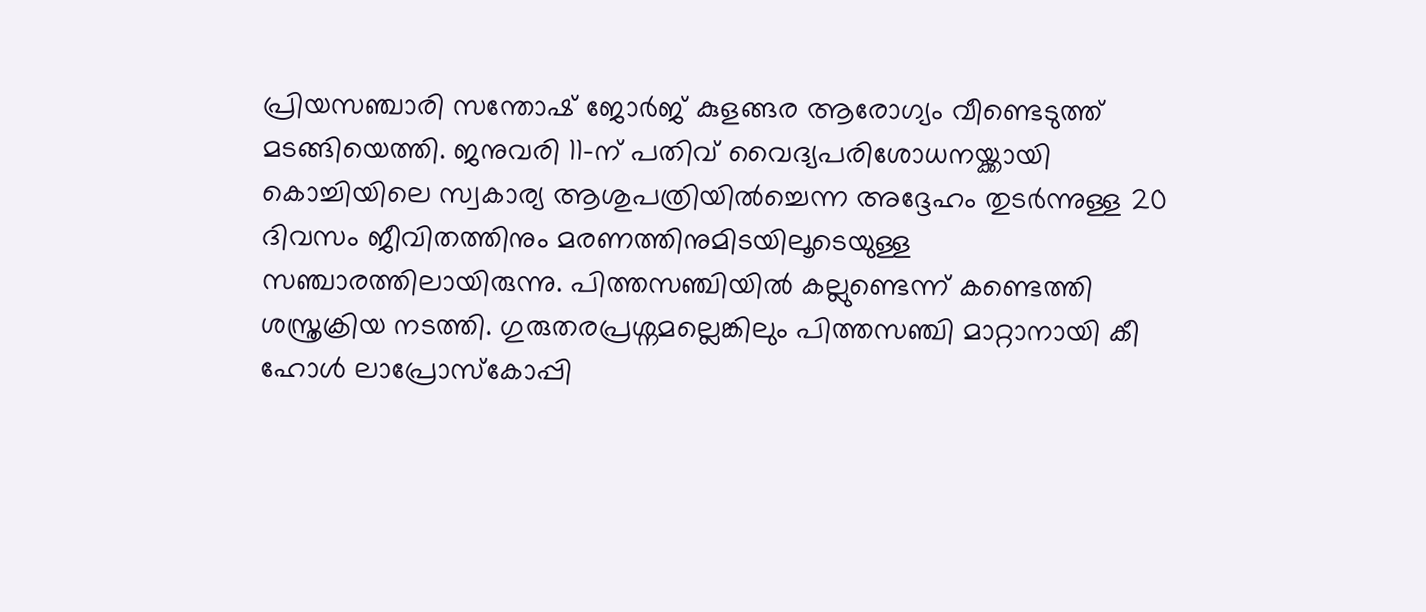പ്രിയസഞ്ചാരി സന്തോഷ് ജോർജ് കുളങ്ങര ആരോഗ്യം വീണ്ടെടുത്ത് മടങ്ങിയെത്തി. ജനുവരി 11-ന് പതിവ് വൈദ്യപരിശോധനയ്ക്കായി കൊച്ചിയിലെ സ്വകാര്യ ആശുപത്രിയിൽച്ചെന്ന അദ്ദേഹം തുടർന്നുള്ള 20 ദിവസം ജീവിതത്തിനും മരണത്തിനുമിടയിലൂടെയുള്ള സഞ്ചാരത്തിലായിരുന്നു. പിത്തസഞ്ചിയിൽ കല്ലുണ്ടെന്ന് കണ്ടെത്തി ശസ്ത്രക്രിയ നടത്തി. ഗുരുതരപ്രശ്നമല്ലെങ്കിലും പിത്തസഞ്ചി മാറ്റാനായി കീ ഹോൾ ലാപ്രോസ്കോപ്പി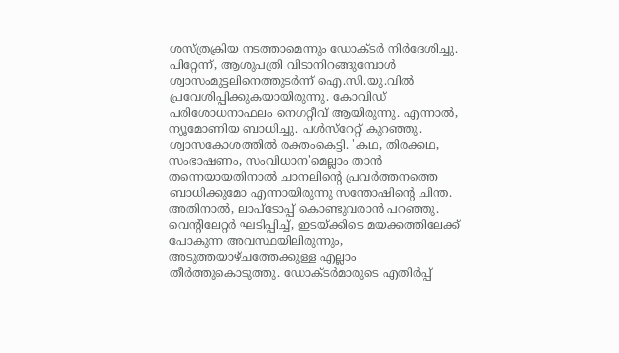ശസ്ത്രക്രിയ നടത്താമെന്നും ഡോക്ടർ നിർദേശിച്ചു. പിറ്റേന്ന്, ആശുപത്രി വിടാനിറങ്ങുമ്പോൾ ശ്വാസംമുട്ടലിനെത്തുടർന്ന് ഐ.സി.യു.വിൽ പ്രവേശിപ്പിക്കുകയായിരുന്നു. കോവിഡ് പരിശോധനാഫലം നെഗറ്റീവ് ആയിരുന്നു. എന്നാൽ, ന്യൂമോണിയ ബാധിച്ചു. പൾസ്റേറ്റ് കുറഞ്ഞു. ശ്വാസകോശത്തിൽ രക്തംകെട്ടി. 'കഥ, തിരക്കഥ, സംഭാഷണം, സംവിധാന'മെല്ലാം താൻ തന്നെയായതിനാൽ ചാനലിന്റെ പ്രവർത്തനത്തെ ബാധിക്കുമോ എന്നായിരുന്നു സന്തോഷിന്റെ ചിന്ത. അതിനാൽ, ലാപ്ടോപ്പ് കൊണ്ടുവരാൻ പറഞ്ഞു. വെന്റിലേറ്റർ ഘടിപ്പിച്ച്, ഇടയ്ക്കിടെ മയക്കത്തിലേക്ക് പോകുന്ന അവസ്ഥയിലിരുന്നും, അടുത്തയാഴ്ചത്തേക്കുള്ള എല്ലാം തീർത്തുകൊടുത്തു. ഡോക്ടർമാരുടെ എതിർപ്പ്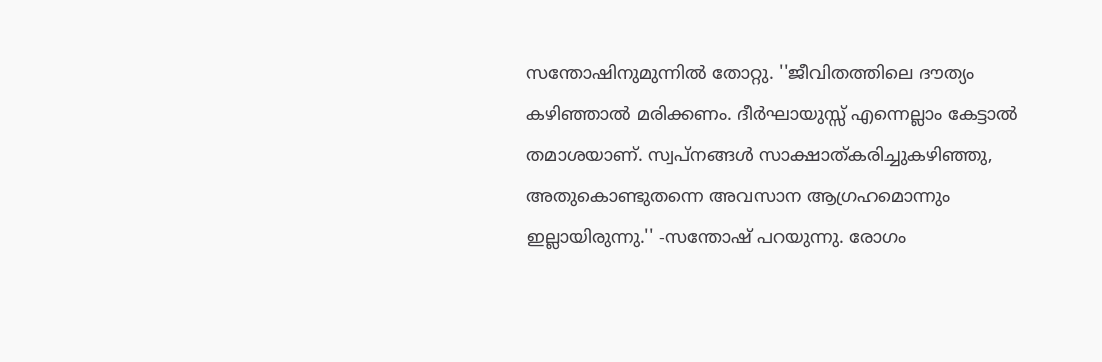സന്തോഷിനുമുന്നിൽ തോറ്റു. ''ജീവിതത്തിലെ ദൗത്യം കഴിഞ്ഞാൽ മരിക്കണം. ദീർഘായുസ്സ് എന്നെല്ലാം കേട്ടാൽ തമാശയാണ്. സ്വപ്നങ്ങൾ സാക്ഷാത്കരിച്ചുകഴിഞ്ഞു, അതുകൊണ്ടുതന്നെ അവസാന ആഗ്രഹമൊന്നും ഇല്ലായിരുന്നു.'' -സന്തോഷ് പറയുന്നു. രോഗം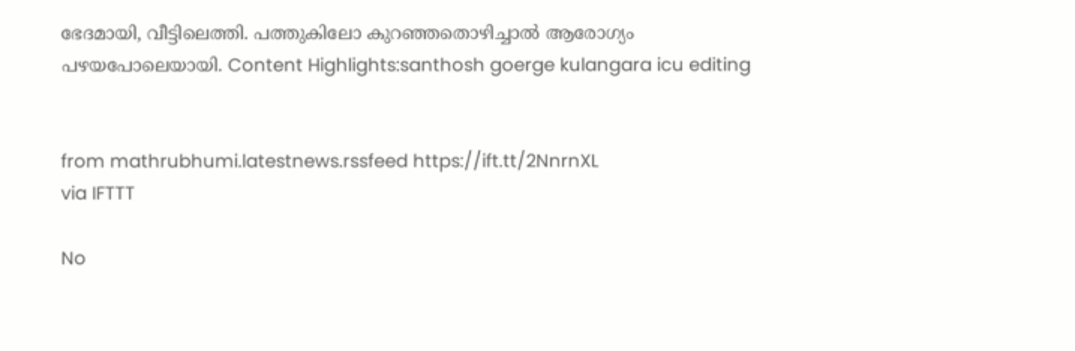ഭേദമായി, വീട്ടിലെത്തി. പത്തുകിലോ കുറഞ്ഞതൊഴിച്ചാൽ ആരോഗ്യം പഴയപോലെയായി. Content Highlights:santhosh goerge kulangara icu editing


from mathrubhumi.latestnews.rssfeed https://ift.tt/2NnrnXL
via IFTTT

No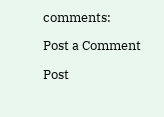comments:

Post a Comment

Post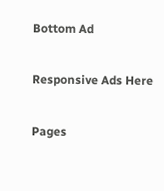Bottom Ad

Responsive Ads Here

Pages